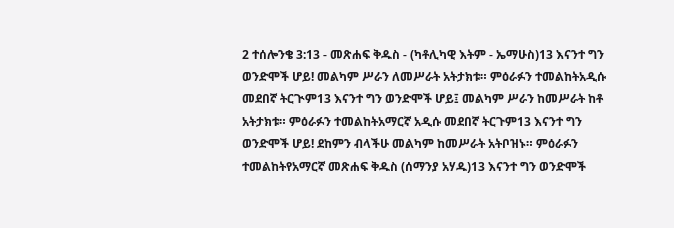2 ተሰሎንቄ 3:13 - መጽሐፍ ቅዱስ - (ካቶሊካዊ እትም - ኤማሁስ)13 እናንተ ግን ወንድሞች ሆይ! መልካም ሥራን ለመሥራት አትታክቱ። ምዕራፉን ተመልከትአዲሱ መደበኛ ትርጒም13 እናንተ ግን ወንድሞች ሆይ፤ መልካም ሥራን ከመሥራት ከቶ አትታክቱ። ምዕራፉን ተመልከትአማርኛ አዲሱ መደበኛ ትርጉም13 እናንተ ግን ወንድሞች ሆይ! ደከምን ብላችሁ መልካም ከመሥራት አትቦዝኑ። ምዕራፉን ተመልከትየአማርኛ መጽሐፍ ቅዱስ (ሰማንያ አሃዱ)13 እናንተ ግን ወንድሞች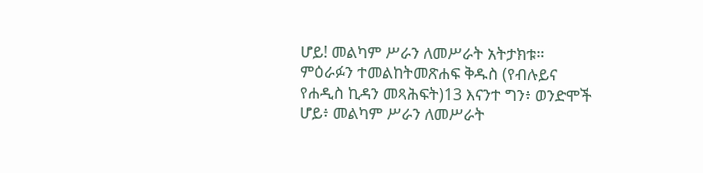ሆይ! መልካም ሥራን ለመሥራት አትታክቱ። ምዕራፉን ተመልከትመጽሐፍ ቅዱስ (የብሉይና የሐዲስ ኪዳን መጻሕፍት)13 እናንተ ግን፥ ወንድሞች ሆይ፥ መልካም ሥራን ለመሥራት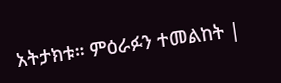አትታክቱ። ምዕራፉን ተመልከት |